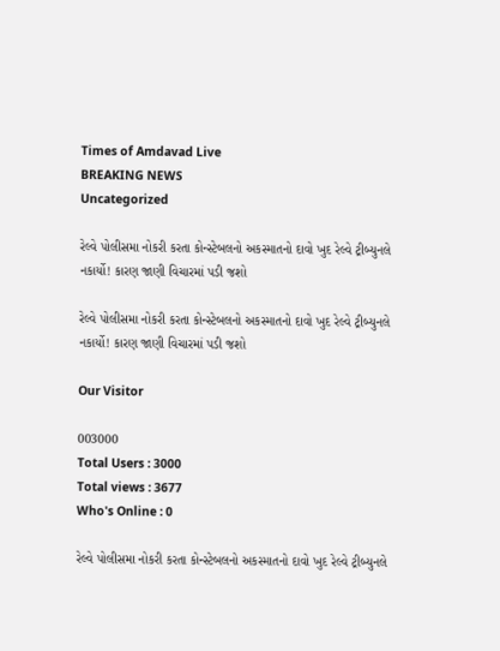Times of Amdavad Live
BREAKING NEWS
Uncategorized

રેલ્વે પોલીસમા નોકરી કરતા કોન્સ્ટેબલનો અકસ્માતનો દાવો ખુદ રેલ્વે ટ્રીબ્યુનલે નકાર્યો! કારણ જાણી વિચારમાં પડી જશો

રેલ્વે પોલીસમા નોકરી કરતા કોન્સ્ટેબલનો અકસ્માતનો દાવો ખુદ રેલ્વે ટ્રીબ્યુનલે નકાર્યો! કારણ જાણી વિચારમાં પડી જશો

Our Visitor

003000
Total Users : 3000
Total views : 3677
Who's Online : 0

રેલ્વે પોલીસમા નોકરી કરતા કોન્સ્ટેબલનો અકસ્માતનો દાવો ખુદ રેલ્વે ટ્રીબ્યુનલે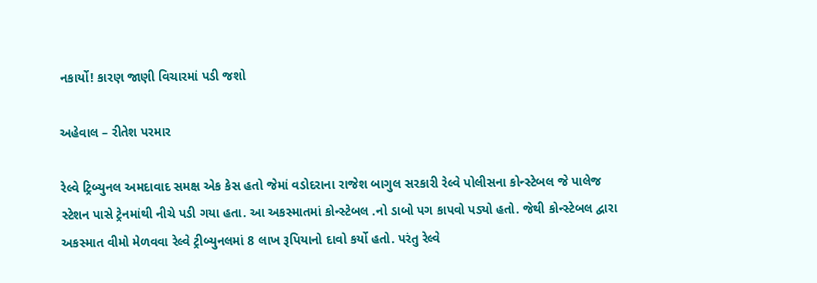નકાર્યો! કારણ જાણી વિચારમાં પડી જશો

અહેવાલ – રીતેશ પરમાર

રેલ્વે ટ્રિબ્યુનલ અમદાવાદ સમક્ષ એક કેસ હતો જેમાં વડોદરાના રાજેશ બાગુલ સરકારી રેલ્વે પોલીસના કોન્સ્ટેબલ જે પાલેજ સ્ટેશન પાસે ટ્રેનમાંથી નીચે પડી ગયા હતા. આ અકસ્માતમાં કોન્સ્ટેબલ .નો ડાબો પગ કાપવો પડ્યો હતો. જેથી કોન્સ્ટેબલ દ્વારા અકસ્માત વીમો મેળવવા રેલ્વે ટ્રીબ્યુનલમાં 8 લાખ રૂપિયાનો દાવો કર્યો હતો. પરંતુ રેલ્વે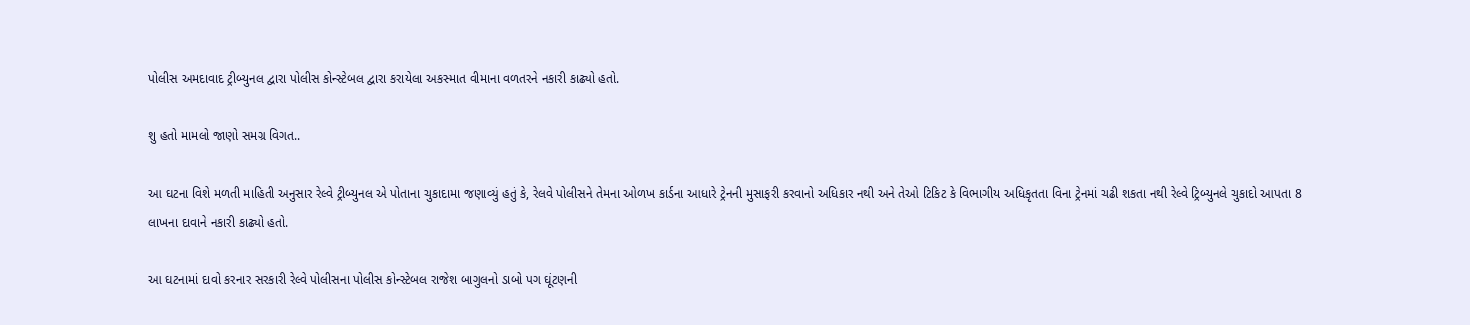પોલીસ અમદાવાદ ટ્રીબ્યુનલ દ્વારા પોલીસ કોન્સ્ટેબલ દ્વારા કરાયેલા અકસ્માત વીમાના વળતરને નકારી કાઢ્યો હતો.

શુ હતો મામલો જાણો સમગ્ર વિગત..

આ ઘટના વિશે મળતી માહિતી અનુસાર રેલ્વે ટ્રીબ્યુનલ એ પોતાના ચુકાદામા જણાવ્યું હતું કે, રેલવે પોલીસને તેમના ઓળખ કાર્ડના આધારે ટ્રેનની મુસાફરી કરવાનો અધિકાર નથી અને તેઓ ટિકિટ કે વિભાગીય અધિકૃતતા વિના ટ્રેનમાં ચઢી શકતા નથી રેલ્વે ટ્રિબ્યુનલે ચુકાદો આપતા 8 લાખના દાવાને નકારી કાઢ્યો હતો.

આ ઘટનામાં દાવો કરનાર સરકારી રેલ્વે પોલીસના પોલીસ કોન્સ્ટેબલ રાજેશ બાગુલનો ડાબો પગ ઘૂંટણની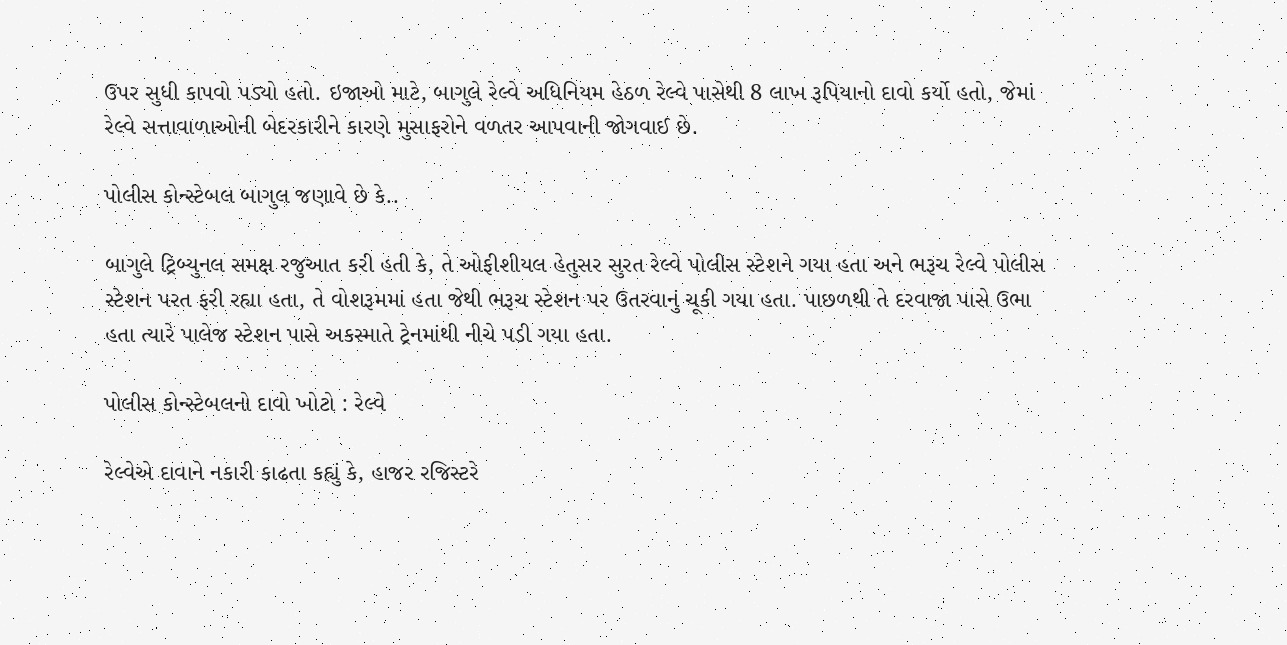ઉપર સુધી કાપવો પડ્યો હતો. ઇજાઓ માટે, બાગુલે રેલ્વે અધિનિયમ હેઠળ રેલ્વે પાસેથી 8 લાખ રૂપિયાનો દાવો કર્યો હતો, જેમાં રેલ્વે સત્તાવાળાઓની બેદરકારીને કારણે મુસાફરોને વળતર આપવાની જોગવાઈ છે.

પોલીસ કોન્સ્ટેબલ બાગુલ જણાવે છે કે..

બાગુલે ટ્રિબ્યુનલ સમક્ષ રજુઆત કરી હતી કે, તે ઓફીશીયલ હેતુસર સુરત રેલ્વે પોલીસ સ્ટેશને ગયા હતા અને ભરૂચ રેલ્વે પોલીસ સ્ટેશન પરત ફરી રહ્યા હતા, તે વોશરૂમમાં હતા જેથી ભરૂચ સ્ટેશન પર ઉતરવાનું ચૂકી ગયા હતા. પાછળથી તે દરવાજા પાસે ઉભા હતા ત્યારે પાલેજ સ્ટેશન પાસે અકસ્માતે ટ્રેનમાંથી નીચે પડી ગયા હતા.

પોલીસ કોન્સ્ટેબલનો દાવો ખોટો : રેલ્વે

રેલ્વેએ દાવાને નકારી કાઢતા કહ્યું કે, હાજર રજિસ્ટરે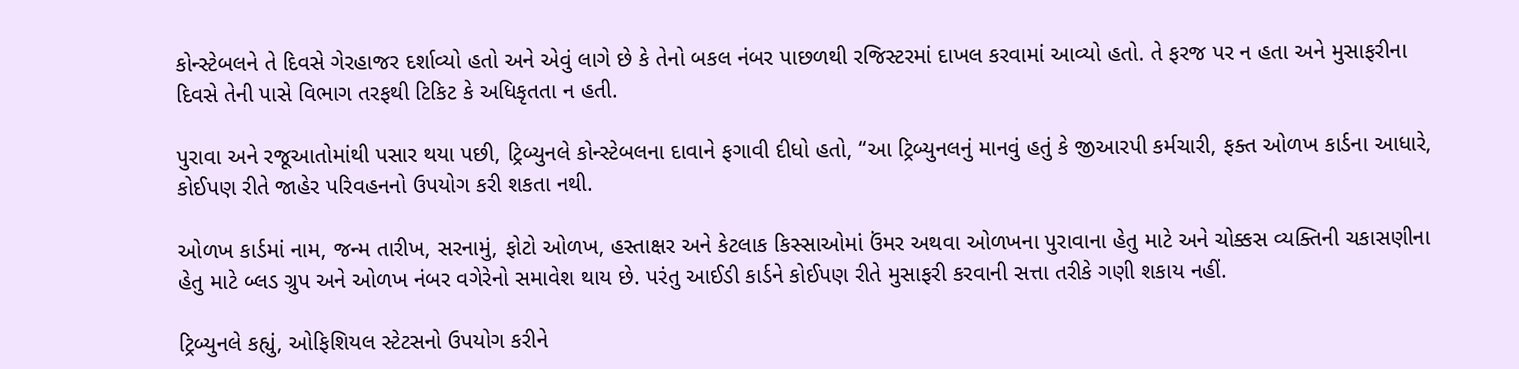કોન્સ્ટેબલને તે દિવસે ગેરહાજર દર્શાવ્યો હતો અને એવું લાગે છે કે તેનો બકલ નંબર પાછળથી રજિસ્ટરમાં દાખલ કરવામાં આવ્યો હતો. તે ફરજ પર ન હતા અને મુસાફરીના દિવસે તેની પાસે વિભાગ તરફથી ટિકિટ કે અધિકૃતતા ન હતી.

પુરાવા અને રજૂઆતોમાંથી પસાર થયા પછી, ટ્રિબ્યુનલે કોન્સ્ટેબલના દાવાને ફગાવી દીધો હતો, “આ ટ્રિબ્યુનલનું માનવું હતું કે જીઆરપી કર્મચારી, ફક્ત ઓળખ કાર્ડના આધારે, કોઈપણ રીતે જાહેર પરિવહનનો ઉપયોગ કરી શકતા નથી.

ઓળખ કાર્ડમાં નામ, જન્મ તારીખ, સરનામું, ફોટો ઓળખ, હસ્તાક્ષર અને કેટલાક કિસ્સાઓમાં ઉંમર અથવા ઓળખના પુરાવાના હેતુ માટે અને ચોક્કસ વ્યક્તિની ચકાસણીના હેતુ માટે બ્લડ ગ્રુપ અને ઓળખ નંબર વગેરેનો સમાવેશ થાય છે. પરંતુ આઈડી કાર્ડને કોઈપણ રીતે મુસાફરી કરવાની સત્તા તરીકે ગણી શકાય નહીં.

ટ્રિબ્યુનલે કહ્યું, ઓફિશિયલ સ્ટેટસનો ઉપયોગ કરીને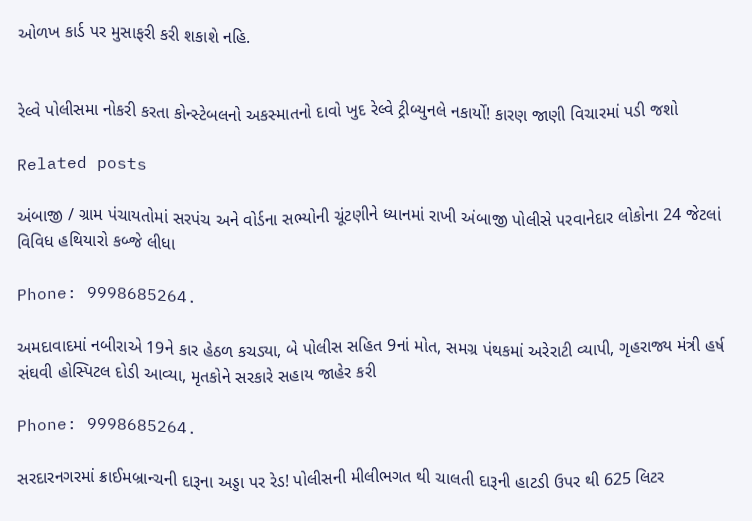ઓળખ કાર્ડ પર મુસાફરી કરી શકાશે નહિ.


રેલ્વે પોલીસમા નોકરી કરતા કોન્સ્ટેબલનો અકસ્માતનો દાવો ખુદ રેલ્વે ટ્રીબ્યુનલે નકાર્યો! કારણ જાણી વિચારમાં પડી જશો

Related posts

અંબાજી / ગ્રામ પંચાયતોમાં સરપંચ અને વોર્ડના સભ્યોની ચૂંટણીને ધ્યાનમાં રાખી અંબાજી પોલીસે પરવાનેદાર લોકોના 24 જેટલાં વિવિધ હથિયારો કબ્જે લીધા

Phone: 9998685264.

અમદાવાદમાં નબીરાએ 19ને કાર હેઠળ કચડ્યા, બે પોલીસ સહિત 9નાં મોત, સમગ્ર પંથકમાં અરેરાટી વ્યાપી, ગૃહરાજ્ય મંત્રી હર્ષ સંઘવી હોસ્પિટલ દોડી આવ્યા, મૃતકોને સરકારે સહાય જાહેર કરી

Phone: 9998685264.

સરદારનગરમાં ક્રાઈમબ્રાન્ચની દારૂના અડ્ડા પર રેડ! પોલીસની મીલીભગત થી ચાલતી દારૂની હાટડી ઉપર થી 625 લિટર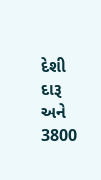દેશી દારૂ અને 3800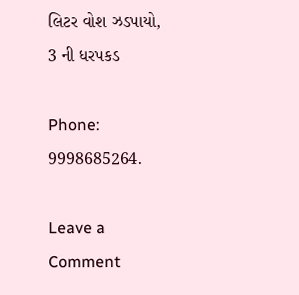લિટર વોશ ઝડપાયો, 3 ની ધરપકડ

Phone: 9998685264.

Leave a Comment